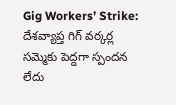Gig Workers’ Strike: దేశవ్యాప్త గిగ్ వర్కర్ల సమ్మెకు పెద్దగా స్పందన లేదు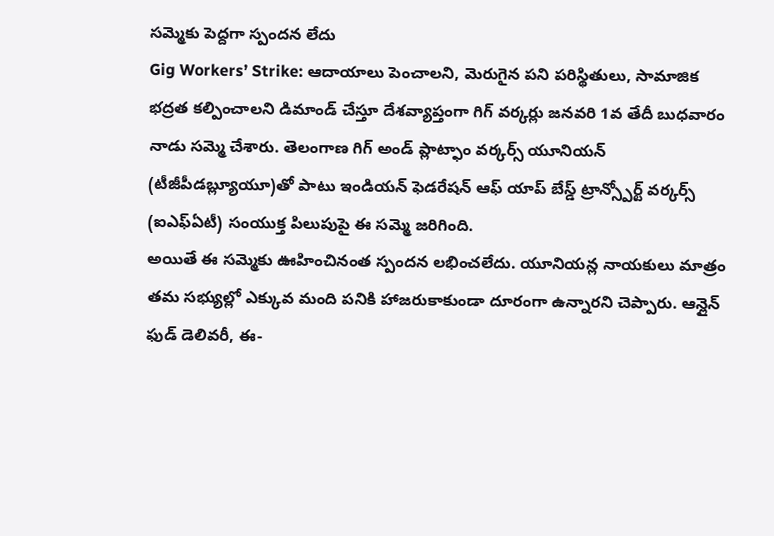సమ్మెకు పెద్దగా స్పందన లేదు
Gig Workers’ Strike: ఆదాయాలు పెంచాలని, మెరుగైన పని పరిస్థితులు, సామాజిక భద్రత కల్పించాలని డిమాండ్ చేస్తూ దేశవ్యాప్తంగా గిగ్ వర్కర్లు జనవరి 1వ తేదీ బుధవారం నాడు సమ్మె చేశారు. తెలంగాణ గిగ్ అండ్ ప్లాట్ఫాం వర్కర్స్ యూనియన్ (టీజీపీడబ్ల్యూయూ)తో పాటు ఇండియన్ ఫెడరేషన్ ఆఫ్ యాప్ బేస్డ్ ట్రాన్స్పోర్ట్ వర్కర్స్ (ఐఎఫ్ఏటీ) సంయుక్త పిలుపుపై ఈ సమ్మె జరిగింది.
అయితే ఈ సమ్మెకు ఊహించినంత స్పందన లభించలేదు. యూనియన్ల నాయకులు మాత్రం తమ సభ్యుల్లో ఎక్కువ మంది పనికి హాజరుకాకుండా దూరంగా ఉన్నారని చెప్పారు. ఆన్లైన్ ఫుడ్ డెలివరీ, ఈ-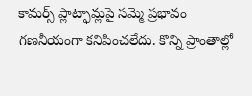కామర్స్ ప్లాట్ఫామ్లపై సమ్మె ప్రభావం గణనీయంగా కనిపించలేదు. కొన్ని ప్రాంతాల్లో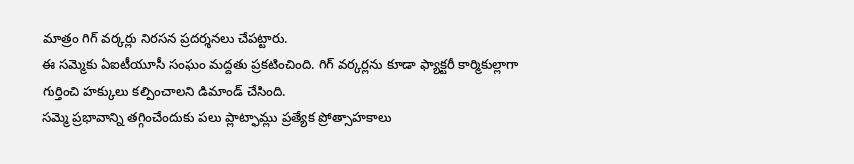మాత్రం గిగ్ వర్కర్లు నిరసన ప్రదర్శనలు చేపట్టారు.
ఈ సమ్మెకు ఏఐటీయూసీ సంఘం మద్దతు ప్రకటించింది. గిగ్ వర్కర్లను కూడా ఫ్యాక్టరీ కార్మికుల్లాగా గుర్తించి హక్కులు కల్పించాలని డిమాండ్ చేసింది.
సమ్మె ప్రభావాన్ని తగ్గించేందుకు పలు ప్లాట్ఫామ్లు ప్రత్యేక ప్రోత్సాహకాలు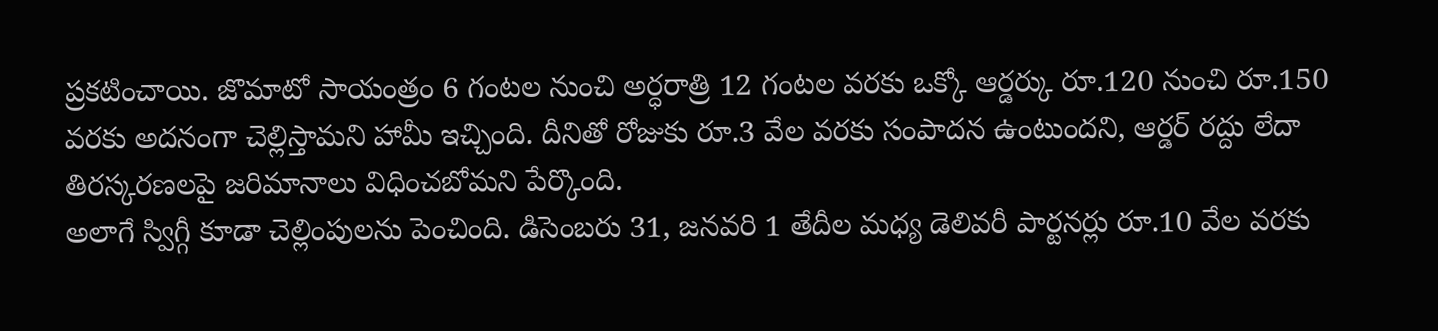ప్రకటించాయి. జొమాటో సాయంత్రం 6 గంటల నుంచి అర్ధరాత్రి 12 గంటల వరకు ఒక్కో ఆర్డర్కు రూ.120 నుంచి రూ.150 వరకు అదనంగా చెల్లిస్తామని హామీ ఇచ్చింది. దీనితో రోజుకు రూ.3 వేల వరకు సంపాదన ఉంటుందని, ఆర్డర్ రద్దు లేదా తిరస్కరణలపై జరిమానాలు విధించబోమని పేర్కొంది.
అలాగే స్విగ్గీ కూడా చెల్లింపులను పెంచింది. డిసెంబరు 31, జనవరి 1 తేదీల మధ్య డెలివరీ పార్టనర్లు రూ.10 వేల వరకు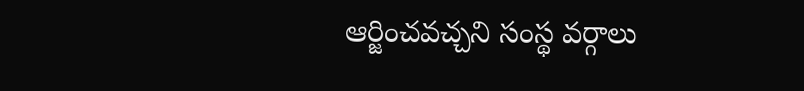ఆర్జించవచ్చని సంస్థ వర్గాలు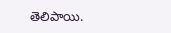తెలిపాయి.